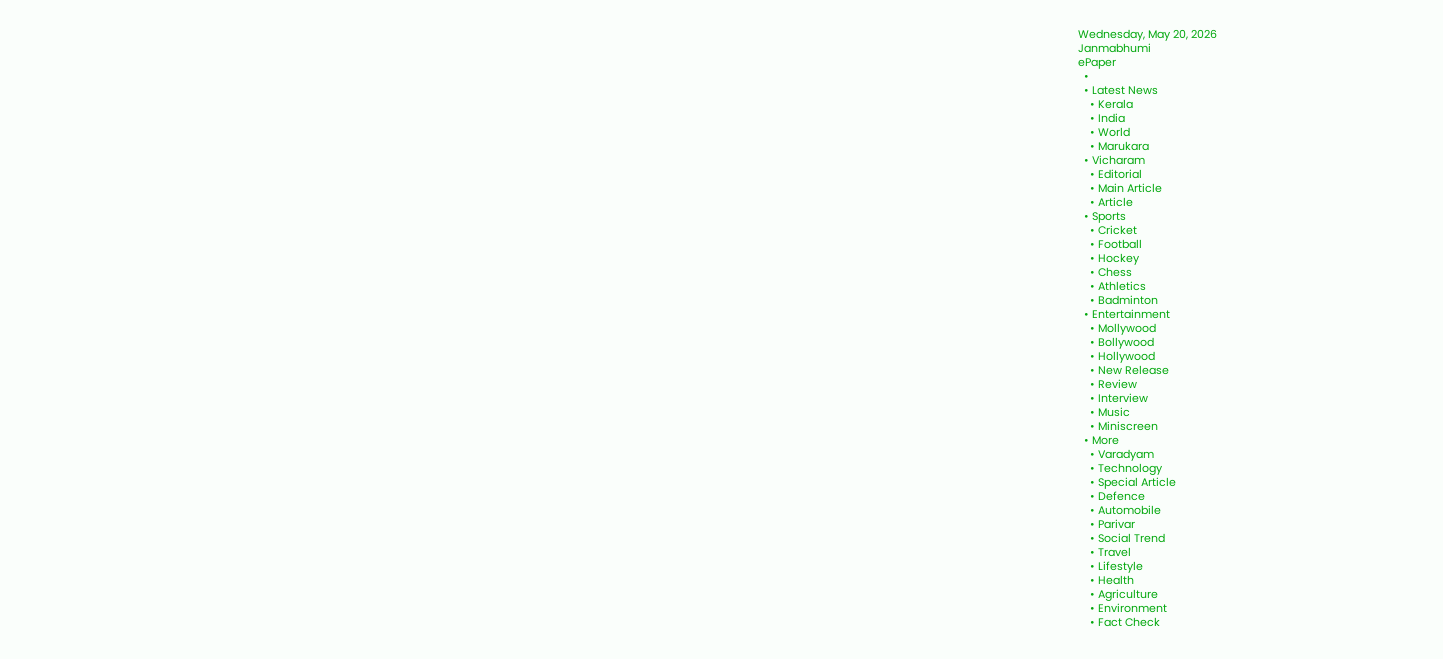Wednesday, May 20, 2026
Janmabhumi
ePaper
  •
  • Latest News
    • Kerala
    • India
    • World
    • Marukara
  • Vicharam
    • Editorial
    • Main Article
    • Article
  • Sports
    • Cricket
    • Football
    • Hockey
    • Chess
    • Athletics
    • Badminton
  • Entertainment
    • Mollywood
    • Bollywood
    • Hollywood
    • New Release
    • Review
    • Interview
    • Music
    • Miniscreen
  • More
    • Varadyam
    • Technology
    • Special Article
    • Defence
    • Automobile
    • Parivar
    • Social Trend
    • Travel
    • Lifestyle
    • Health
    • Agriculture
    • Environment
    • Fact Check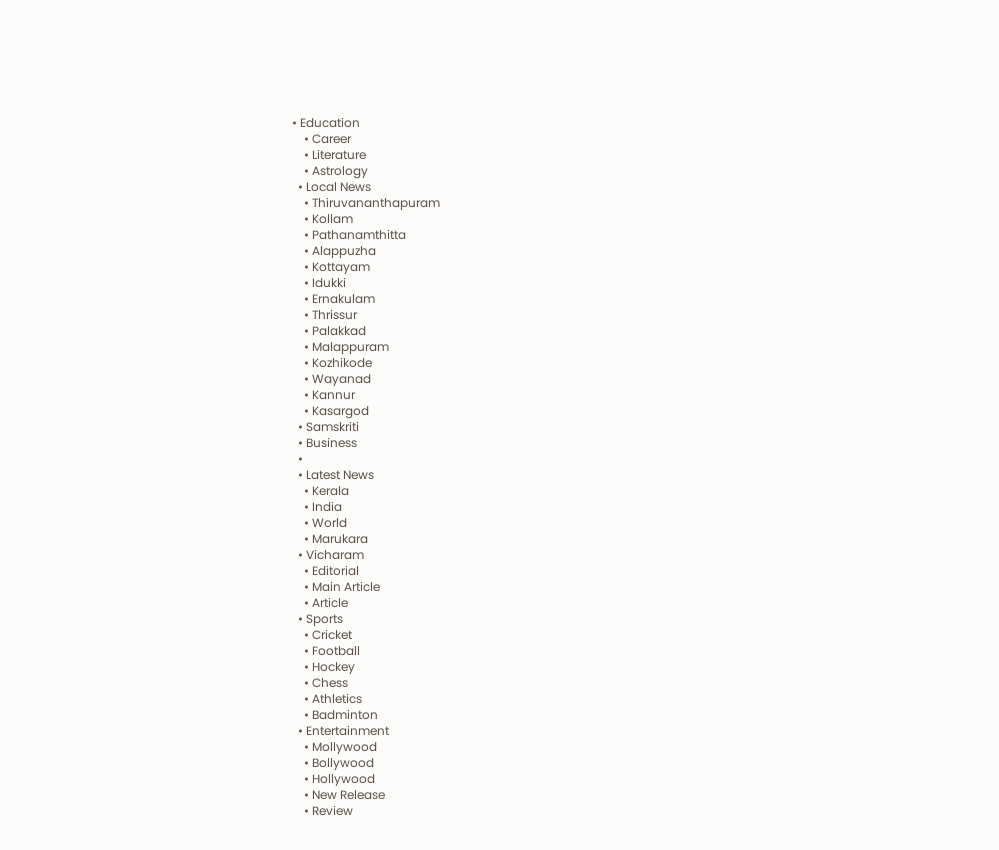• Education
    • Career
    • Literature
    • Astrology
  • Local News
    • Thiruvananthapuram
    • Kollam
    • Pathanamthitta
    • Alappuzha
    • Kottayam
    • Idukki
    • Ernakulam
    • Thrissur
    • Palakkad
    • Malappuram
    • Kozhikode
    • Wayanad
    • Kannur
    • Kasargod
  • Samskriti
  • Business
  •
  • Latest News
    • Kerala
    • India
    • World
    • Marukara
  • Vicharam
    • Editorial
    • Main Article
    • Article
  • Sports
    • Cricket
    • Football
    • Hockey
    • Chess
    • Athletics
    • Badminton
  • Entertainment
    • Mollywood
    • Bollywood
    • Hollywood
    • New Release
    • Review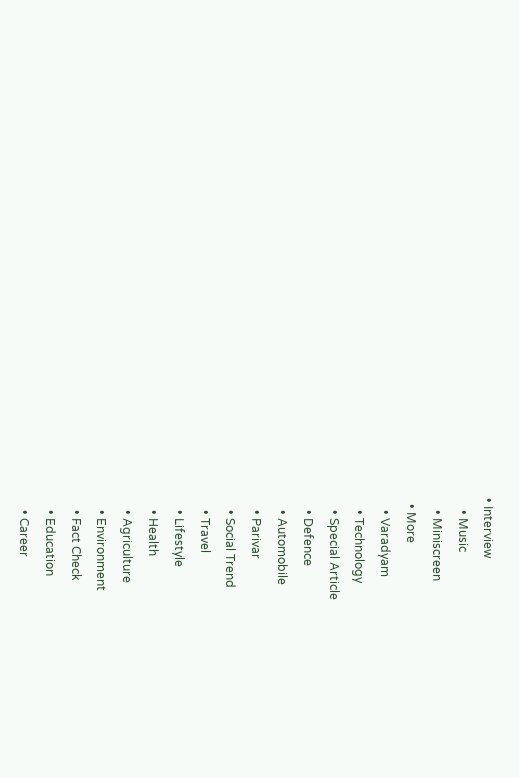• Interview
    • Music
    • Miniscreen
  • More
    • Varadyam
    • Technology
    • Special Article
    • Defence
    • Automobile
    • Parivar
    • Social Trend
    • Travel
    • Lifestyle
    • Health
    • Agriculture
    • Environment
    • Fact Check
    • Education
    • Career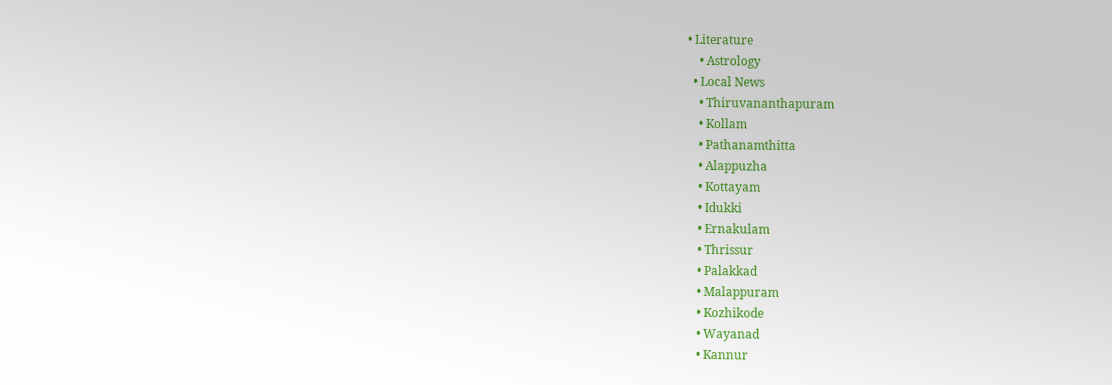• Literature
    • Astrology
  • Local News
    • Thiruvananthapuram
    • Kollam
    • Pathanamthitta
    • Alappuzha
    • Kottayam
    • Idukki
    • Ernakulam
    • Thrissur
    • Palakkad
    • Malappuram
    • Kozhikode
    • Wayanad
    • Kannur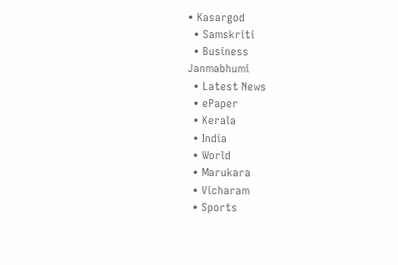• Kasargod
  • Samskriti
  • Business
Janmabhumi
  • Latest News
  • ePaper
  • Kerala
  • India
  • World
  • Marukara
  • Vicharam
  • Sports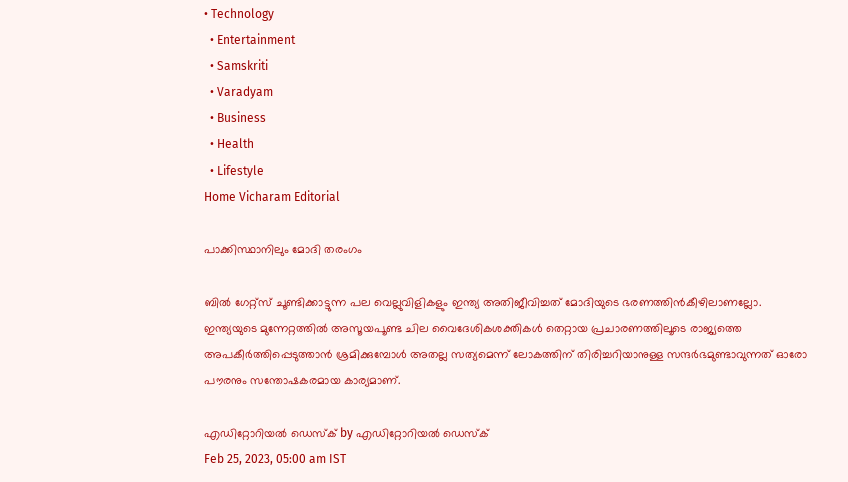• Technology
  • Entertainment
  • Samskriti
  • Varadyam
  • Business
  • Health
  • Lifestyle
Home Vicharam Editorial

പാക്കിസ്ഥാനിലും മോദി തരംഗം

ബില്‍ ഗേറ്റ്‌സ് ചൂണ്ടിക്കാട്ടുന്ന പല വെല്ലുവിളികളും ഇന്ത്യ അതിജീവിച്ചത് മോദിയുടെ ഭരണത്തിന്‍കീഴിലാണല്ലോ. ഇന്ത്യയുടെ മുന്നേറ്റത്തില്‍ അസൂയപൂണ്ട ചില വൈദേശികശക്തികള്‍ തെറ്റായ പ്രചാരണത്തിലൂടെ രാജ്യത്തെ അപകീര്‍ത്തിപ്പെടുത്താന്‍ ശ്രമിക്കുമ്പോള്‍ അതല്ല സത്യമെന്ന് ലോകത്തിന് തിരിച്ചറിയാനുള്ള സന്ദര്‍ഭമുണ്ടാവുന്നത് ഓരോ പൗരനും സന്തോഷകരമായ കാര്യമാണ്.

എഡിറ്റോറിയൽ ഡെസ്ക് by എഡിറ്റോറിയൽ ഡെസ്ക്
Feb 25, 2023, 05:00 am IST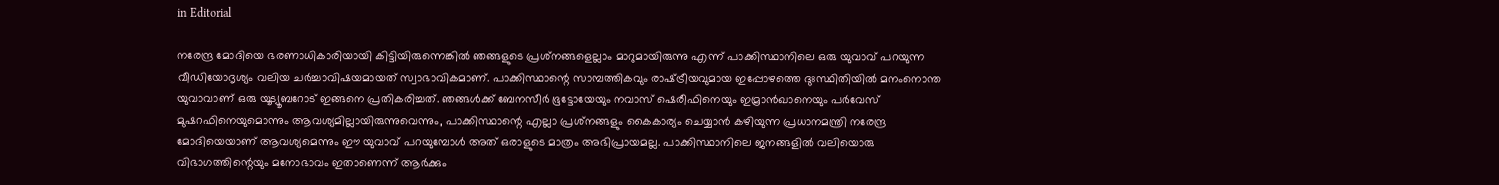in Editorial

നരേന്ദ്ര മോദിയെ ഭരണാധികാരിയായി കിട്ടിയിരുന്നെങ്കില്‍ ഞങ്ങളുടെ പ്രശ്‌നങ്ങളെല്ലാം മാറുമായിരുന്നു എന്ന് പാക്കിസ്ഥാനിലെ ഒരു യുവാവ് പറയുന്ന വീഡിയോദൃശ്യം വലിയ ചര്‍ച്ചാവിഷയമായത് സ്വാഭാവികമാണ്. പാക്കിസ്ഥാന്റെ സാമ്പത്തികവും രാഷ്‌ട്രീയവുമായ ഇപ്പോഴത്തെ ദുഃസ്ഥിതിയില്‍ മനംനൊന്ത യുവാവാണ് ഒരു യൂട്യൂബറോട് ഇങ്ങനെ പ്രതികരിച്ചത്. ഞങ്ങള്‍ക്ക് ബേനസീര്‍ ഭൂട്ടോയേയും നവാസ് ഷെരീഫിനെയും ഇമ്രാന്‍ഖാനെയും പര്‍വേസ് മുഷറഫിനെയുമൊന്നും ആവശ്യമില്ലായിരുന്നുവെന്നും, പാക്കിസ്ഥാന്റെ എല്ലാ പ്രശ്‌നങ്ങളും കൈകാര്യം ചെയ്യാന്‍ കഴിയുന്ന പ്രധാനമന്ത്രി നരേന്ദ്ര മോദിയെയാണ് ആവശ്യമെന്നും ഈ യുവാവ് പറയുമ്പോള്‍ അത് ഒരാളുടെ മാത്രം അഭിപ്രായമല്ല. പാക്കിസ്ഥാനിലെ ജനങ്ങളില്‍ വലിയൊരു വിഭാഗത്തിന്റെയും മനോഭാവം ഇതാണെന്ന് ആര്‍ക്കും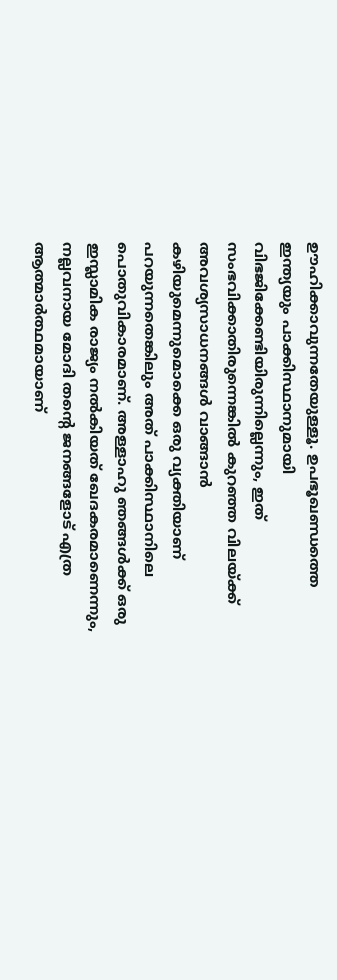ഊഹിക്കാവുന്നതേയുള്ളൂ. ഉപഭൂഖണ്ഡത്തെ ഇന്ത്യയും പാക്കിസ്ഥാനുമായി വിഭജിക്കേണ്ടിയിരുന്നില്ലെന്നും, ഇത് സംഭവിക്കാതിരുന്നെങ്കില്‍ കുറഞ്ഞ വിലയ്‌ക്ക് അവശ്യസാധനങ്ങള്‍ വാങ്ങാന്‍ കഴിയുമെന്നുമൊക്കെ ഒരു വ്യക്തിയാണ് പറയുന്നതെങ്കിലും അത് പാക്കിസ്ഥാനിലെ പൊതുവികാരമാണ്. അള്ളാഹു ഞങ്ങള്‍ക്ക് ഒരു ഇസ്ലാമിക രാജ്യം നല്‍കിയത് ഖേദകരമാണെന്നും, നല്ലവനായ മോദി തന്റെ ജനങ്ങളോട് എത്ര ആത്മാര്‍ത്ഥമായാണ്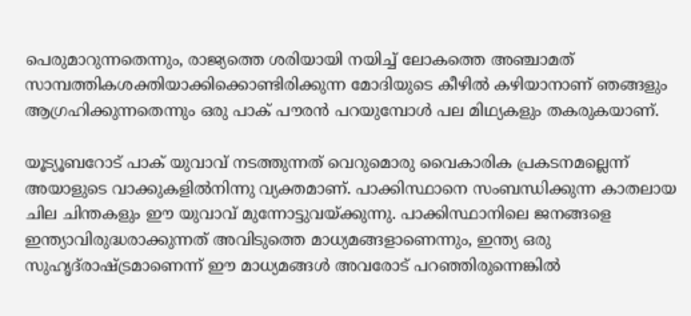പെരുമാറുന്നതെന്നും, രാജ്യത്തെ ശരിയായി നയിച്ച് ലോകത്തെ അഞ്ചാമത് സാമ്പത്തികശക്തിയാക്കിക്കൊണ്ടിരിക്കുന്ന മോദിയുടെ കീഴില്‍ കഴിയാനാണ് ഞങ്ങളും ആഗ്രഹിക്കുന്നതെന്നും ഒരു പാക് പൗരന്‍ പറയുമ്പോള്‍ പല മിഥ്യകളും തകരുകയാണ്.

യൂട്യൂബറോട് പാക് യുവാവ് നടത്തുന്നത് വെറുമൊരു വൈകാരിക പ്രകടനമല്ലെന്ന് അയാളുടെ വാക്കുകളില്‍നിന്നു വ്യക്തമാണ്. പാക്കിസ്ഥാനെ സംബന്ധിക്കുന്ന കാതലായ ചില ചിന്തകളും ഈ യുവാവ് മുന്നോട്ടുവയ്‌ക്കുന്നു. പാക്കിസ്ഥാനിലെ ജനങ്ങളെ ഇന്ത്യാവിരുദ്ധരാക്കുന്നത് അവിടുത്തെ മാധ്യമങ്ങളാണെന്നും, ഇന്ത്യ ഒരു സുഹൃദ്‌രാഷ്‌ട്രമാണെന്ന് ഈ മാധ്യമങ്ങള്‍ അവരോട് പറഞ്ഞിരുന്നെങ്കില്‍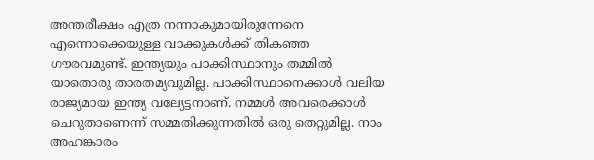അന്തരീക്ഷം എത്ര നന്നാകുമായിരുന്നേനെ എന്നൊക്കെയുള്ള വാക്കുകള്‍ക്ക് തികഞ്ഞ ഗൗരവമുണ്ട്. ഇന്ത്യയും പാക്കിസ്ഥാനും തമ്മില്‍ യാതൊരു താരതമ്യവുമില്ല. പാക്കിസ്ഥാനെക്കാള്‍ വലിയ രാജ്യമായ ഇന്ത്യ വല്യേട്ടനാണ്. നമ്മള്‍ അവരെക്കാള്‍ ചെറുതാണെന്ന് സമ്മതിക്കുന്നതില്‍ ഒരു തെറ്റുമില്ല. നാം  അഹങ്കാരം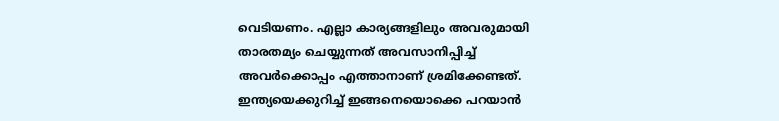വെടിയണം. എല്ലാ കാര്യങ്ങളിലും അവരുമായി താരതമ്യം ചെയ്യുന്നത് അവസാനിപ്പിച്ച് അവര്‍ക്കൊപ്പം എത്താനാണ് ശ്രമിക്കേണ്ടത്. ഇന്ത്യയെക്കുറിച്ച് ഇങ്ങനെയൊക്കെ പറയാന്‍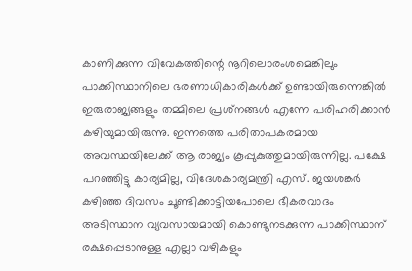കാണിക്കുന്ന വിവേകത്തിന്റെ നൂറിലൊരംശമെങ്കിലും പാക്കിസ്ഥാനിലെ ഭരണാധികാരികള്‍ക്ക് ഉണ്ടായിരുന്നെങ്കില്‍ ഇരുരാജ്യങ്ങളും തമ്മിലെ പ്രശ്‌നങ്ങള്‍ എന്നേ പരിഹരിക്കാന്‍ കഴിയുമായിരുന്നു. ഇന്നത്തെ പരിതാപകരമായ അവസ്ഥയിലേക്ക് ആ രാജ്യം കൂപ്പുകുത്തുമായിരുന്നില്ല. പക്ഷേ പറഞ്ഞിട്ടു കാര്യമില്ല, വിദേശകാര്യമന്ത്രി എസ്. ജയശങ്കര്‍ കഴിഞ്ഞ ദിവസം ചൂണ്ടിക്കാട്ടിയപോലെ ഭീകരവാദം അടിസ്ഥാന വ്യവസായമായി കൊണ്ടുനടക്കുന്ന പാക്കിസ്ഥാന് രക്ഷപ്പെടാനുള്ള എല്ലാ വഴികളും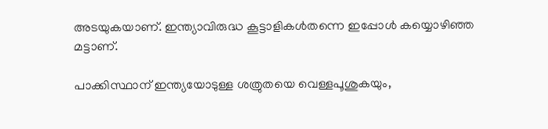അടയുകയാണ്. ഇന്ത്യാവിരുദ്ധ കൂട്ടാളികള്‍തന്നെ ഇപ്പോള്‍ കയ്യൊഴിഞ്ഞ മട്ടാണ്.

പാക്കിസ്ഥാന് ഇന്ത്യയോടുള്ള ശത്രുതയെ വെള്ളപൂശുകയും,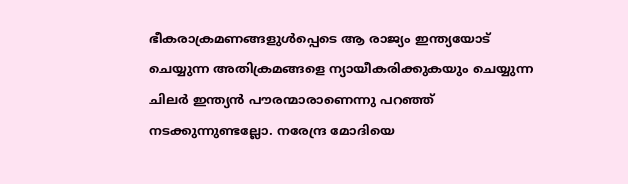ഭീകരാക്രമണങ്ങളുള്‍പ്പെടെ ആ രാജ്യം ഇന്ത്യയോട് ചെയ്യുന്ന അതിക്രമങ്ങളെ ന്യായീകരിക്കുകയും ചെയ്യുന്ന ചിലര്‍ ഇന്ത്യന്‍ പൗരന്മാരാണെന്നു പറഞ്ഞ് നടക്കുന്നുണ്ടല്ലോ. നരേന്ദ്ര മോദിയെ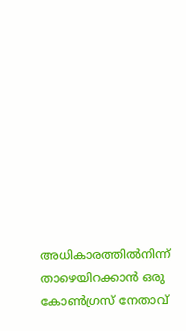അധികാരത്തില്‍നിന്ന് താഴെയിറക്കാന്‍ ഒരു കോണ്‍ഗ്രസ് നേതാവ്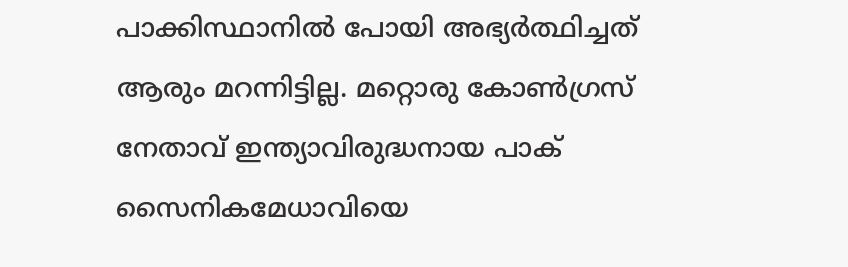പാക്കിസ്ഥാനില്‍ പോയി അഭ്യര്‍ത്ഥിച്ചത് ആരും മറന്നിട്ടില്ല. മറ്റൊരു കോണ്‍ഗ്രസ് നേതാവ് ഇന്ത്യാവിരുദ്ധനായ പാക് സൈനികമേധാവിയെ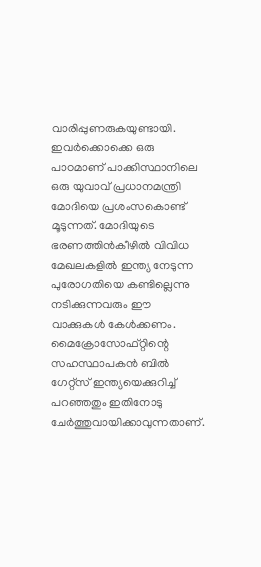വാരിപ്പുണരുകയുണ്ടായി. ഇവര്‍ക്കൊക്കെ ഒരു പാഠമാണ് പാക്കിസ്ഥാനിലെ ഒരു യുവാവ് പ്രധാനമന്ത്രി മോദിയെ പ്രശംസകൊണ്ട് മൂടുന്നത്. മോദിയുടെ ഭരണത്തിന്‍കീഴില്‍ വിവിധ മേഖലകളില്‍ ഇന്ത്യ നേടുന്ന പുരോഗതിയെ കണ്ടില്ലെന്നു നടിക്കുന്നവരും ഈ വാക്കുകള്‍ കേള്‍ക്കണം. മൈക്രോസോഫ്റ്റിന്റെ സഹസ്ഥാപകന്‍ ബില്‍ ഗേറ്റ്‌സ് ഇന്ത്യയെക്കുറിച്ച് പറഞ്ഞതും ഇതിനോടു ചേര്‍ത്തുവായിക്കാവുന്നതാണ്.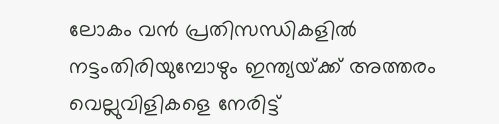ലോകം വന്‍ പ്രതിസന്ധികളില്‍ നട്ടംതിരിയുമ്പോഴും ഇന്ത്യയ്‌ക്ക് അത്തരം വെല്ലുവിളികളെ നേരിട്ട്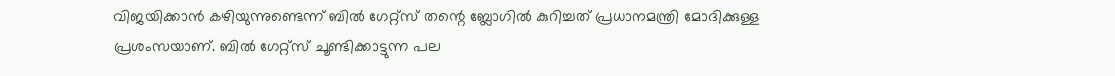വിജയിക്കാന്‍ കഴിയുന്നുണ്ടെന്ന് ബില്‍ ഗേറ്റ്‌സ് തന്റെ ബ്ലോഗില്‍ കുറിച്ചത് പ്രധാനമന്ത്രി മോദിക്കുള്ള പ്രശംസയാണ്. ബില്‍ ഗേറ്റ്‌സ് ചൂണ്ടിക്കാട്ടുന്ന പല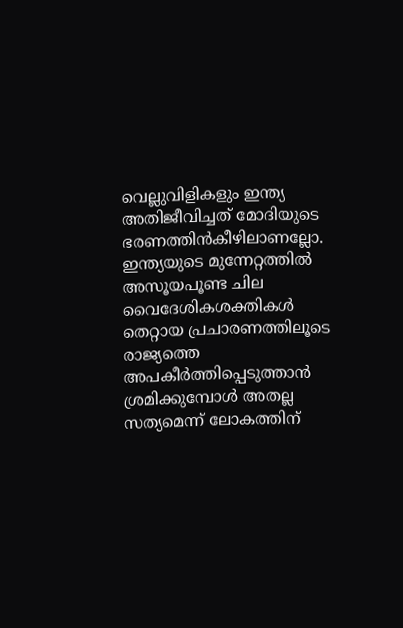വെല്ലുവിളികളും ഇന്ത്യ അതിജീവിച്ചത് മോദിയുടെ ഭരണത്തിന്‍കീഴിലാണല്ലോ. ഇന്ത്യയുടെ മുന്നേറ്റത്തില്‍ അസൂയപൂണ്ട ചില വൈദേശികശക്തികള്‍ തെറ്റായ പ്രചാരണത്തിലൂടെ രാജ്യത്തെ അപകീര്‍ത്തിപ്പെടുത്താന്‍ ശ്രമിക്കുമ്പോള്‍ അതല്ല സത്യമെന്ന് ലോകത്തിന്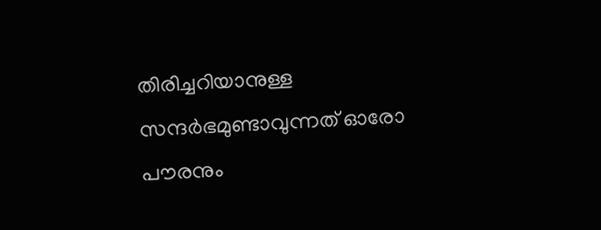തിരിച്ചറിയാനുള്ള സന്ദര്‍ഭമുണ്ടാവുന്നത് ഓരോ പൗരനും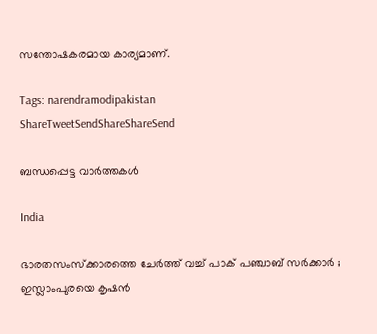സന്തോഷകരമായ കാര്യമാണ്.

Tags: narendramodipakistan
ShareTweetSendShareShareSend

ബന്ധപ്പെട്ട വാര്‍ത്തകള്‍

India

ഭാരതസംസ്ക്കാരത്തെ ചേർത്ത് വച്ച് പാക് പഞ്ചാബ് സർക്കാർ ; ഇസ്ലാംപുരയെ കൃഷൻ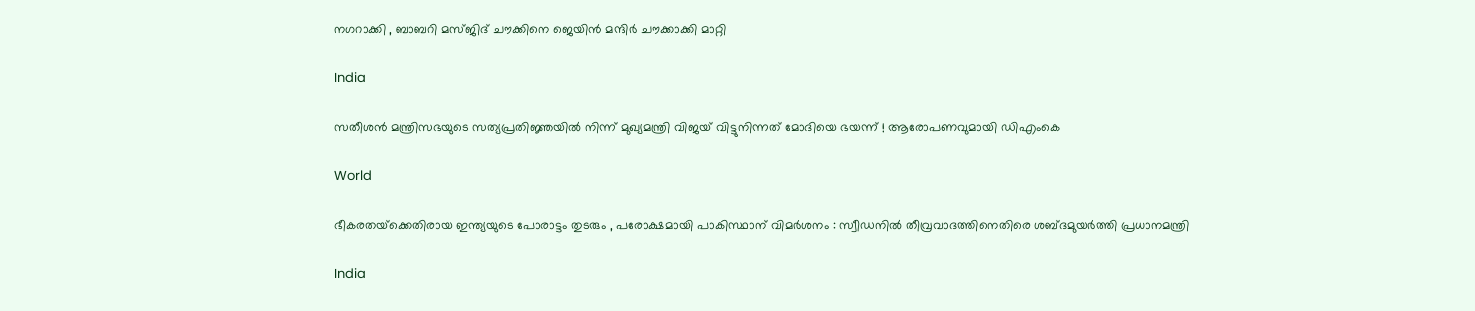നഗറാക്കി , ബാബറി മസ്ജിദ് ചൗക്കിനെ ജെയിൻ മന്ദിർ ചൗക്കാക്കി മാറ്റി

India

സതീശന്‍ മന്ത്രിസഭയുടെ സത്യപ്രതിജ്ഞയില്‍ നിന്ന് മുഖ്യമന്ത്രി വിജയ് വിട്ടുനിന്നത് മോദിയെ ഭയന്ന് ! ആരോപണവുമായി ഡിഎംകെ

World

ഭീകരതയ്‌ക്കെതിരായ ഇന്ത്യയുടെ പോരാട്ടം തുടരും , പരോക്ഷമായി പാകിസ്ഥാന് വിമർശനം : സ്വീഡനിൽ തീവ്രവാദത്തിനെതിരെ ശബ്‌ദമുയർത്തി പ്രധാനമന്ത്രി

India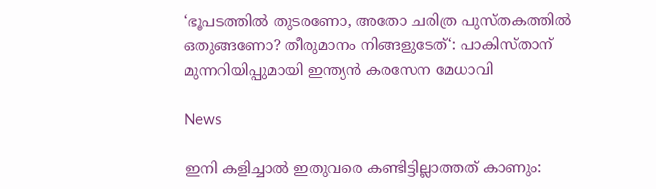‘ഭൂപടത്തിൽ തുടരണോ, അതോ ചരിത്ര പുസ്തകത്തിൽ ഒതുങ്ങണോ? തീരുമാനം നിങ്ങളുടേത്‘: പാകിസ്താന് മുന്നറിയിപ്പുമായി ഇന്ത്യൻ കരസേന മേധാവി

News

ഇനി കളിച്ചാൽ ഇതുവരെ കണ്ടിട്ടില്ലാത്തത് കാണും: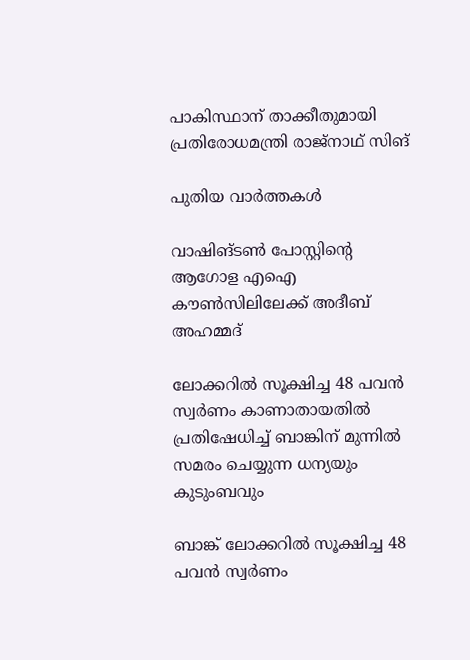പാകിസ്ഥാന് താക്കീതുമായി പ്രതിരോധമന്ത്രി രാജ്‌നാഥ് സിങ്

പുതിയ വാര്‍ത്തകള്‍

വാഷിങ്ടണ്‍ പോസ്റ്റിന്റെ ആഗോള എഐ കൗണ്‍സിലിലേക്ക് അദീബ് അഹമ്മദ്

ലോക്കറില്‍ സൂക്ഷിച്ച 48 പവന്‍ സ്വര്‍ണം കാണാതായതില്‍ പ്രതിഷേധിച്ച് ബാങ്കിന് മുന്നില്‍ സമരം ചെയ്യുന്ന ധന്യയും കുടുംബവും

ബാങ്ക് ലോക്കറില്‍ സൂക്ഷിച്ച 48 പവന്‍ സ്വര്‍ണം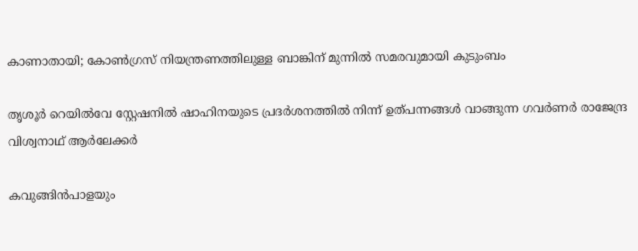കാണാതായി; കോണ്‍ഗ്രസ് നിയന്ത്രണത്തിലുള്ള ബാങ്കിന് മുന്നില്‍ സമരവുമായി കുടുംബം

തൃശൂര്‍ റെയില്‍വേ സ്റ്റേഷനില്‍ ഷാഹിനയുടെ പ്രദര്‍ശനത്തില്‍ നിന്ന് ഉത്പന്നങ്ങള്‍ വാങ്ങുന്ന ഗവര്‍ണര്‍ രാജേന്ദ്ര വിശ്വനാഥ് ആര്‍ലേക്കര്‍

കവുങ്ങിന്‍പാളയും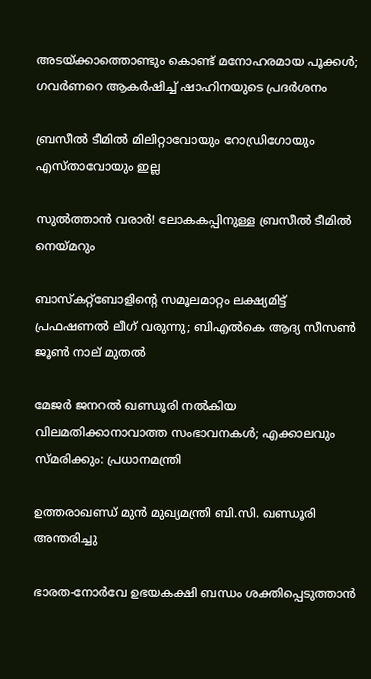അടയ്‌ക്കാത്തൊണ്ടും കൊണ്ട് മനോഹരമായ പൂക്കള്‍; ഗവര്‍ണറെ ആകര്‍ഷിച്ച് ഷാഹിനയുടെ പ്രദര്‍ശനം

ബ്രസീല്‍ ടീമില്‍ മിലിറ്റാവോയും റോഡ്രിഗോയും എസ്താവോയും ഇല്ല

സുല്‍ത്താന്‍ വരാര്‍! ലോകകപ്പിനുള്ള ബ്രസീല്‍ ടീമില്‍ നെയ്‌മറും

ബാസ്‌കറ്റ്‌ബോളിന്റെ സമൂലമാറ്റം ലക്ഷ്യമിട്ട് പ്രഫഷണല്‍ ലീഗ് വരുന്നു; ബിഎല്‍കെ ആദ്യ സീസണ്‍ ജൂണ്‍ നാല് മുതല്‍

മേജര്‍ ജനറല്‍ ഖണ്ഡൂരി നല്‍കിയ വിലമതിക്കാനാവാത്ത സംഭാവനകള്‍; എക്കാലവും സ്മരിക്കും: പ്രധാനമന്ത്രി

ഉത്തരാഖണ്ഡ് മുന്‍ മുഖ്യമന്ത്രി ബി.സി. ഖണ്ഡൂരി അന്തരിച്ചു

ഭാരത-നോര്‍വേ ഉഭയകക്ഷി ബന്ധം ശക്തിപ്പെടുത്താന്‍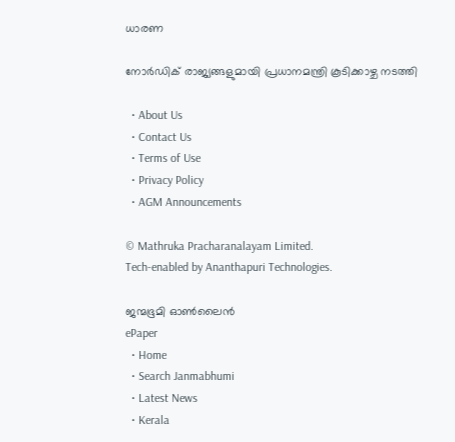ധാരണ

നോര്‍ഡിക് രാജ്യങ്ങളുമായി പ്രധാനമന്ത്രി കൂടിക്കാഴ്ച നടത്തി

  • About Us
  • Contact Us
  • Terms of Use
  • Privacy Policy
  • AGM Announcements

© Mathruka Pracharanalayam Limited.
Tech-enabled by Ananthapuri Technologies.

ജന്മഭൂമി ഓണ്‍ലൈന്‍
ePaper
  • Home
  • Search Janmabhumi
  • Latest News
  • Kerala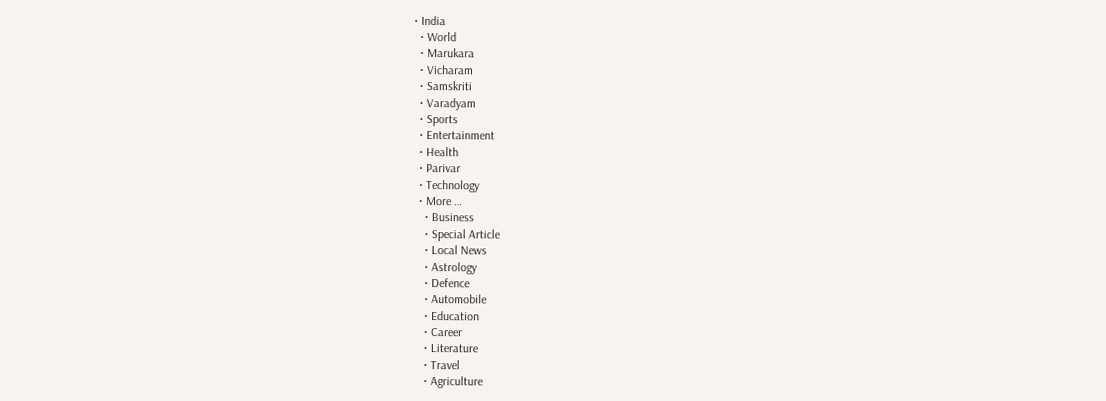• India
  • World
  • Marukara
  • Vicharam
  • Samskriti
  • Varadyam
  • Sports
  • Entertainment
  • Health
  • Parivar
  • Technology
  • More …
    • Business
    • Special Article
    • Local News
    • Astrology
    • Defence
    • Automobile
    • Education
    • Career
    • Literature
    • Travel
    • Agriculture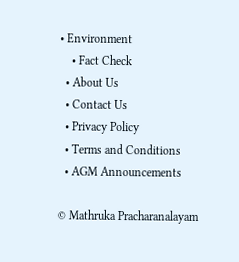• Environment
    • Fact Check
  • About Us
  • Contact Us
  • Privacy Policy
  • Terms and Conditions
  • AGM Announcements

© Mathruka Pracharanalayam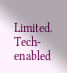Limited.
Tech-enabled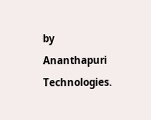by Ananthapuri Technologies.